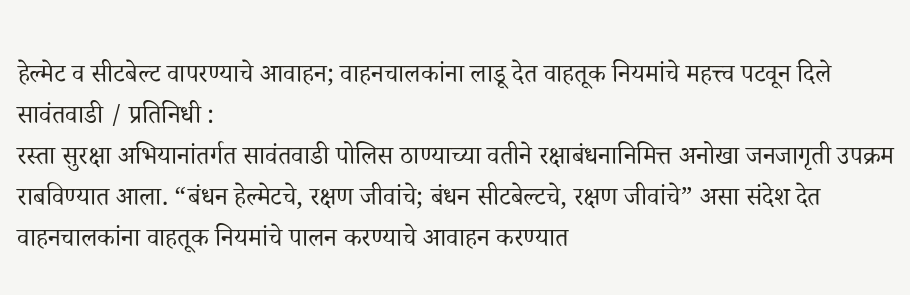हेल्मेट व सीटबेल्ट वापरण्याचे आवाहन; वाहनचालकांना लाडू देत वाहतूक नियमांचे महत्त्व पटवून दिले
सावंतवाडी / प्रतिनिधी :
रस्ता सुरक्षा अभियानांतर्गत सावंतवाडी पोलिस ठाण्याच्या वतीने रक्षाबंधनानिमित्त अनोखा जनजागृती उपक्रम राबविण्यात आला. “बंधन हेल्मेटचे, रक्षण जीवांचे; बंधन सीटबेल्टचे, रक्षण जीवांचे” असा संदेश देत वाहनचालकांना वाहतूक नियमांचे पालन करण्याचे आवाहन करण्यात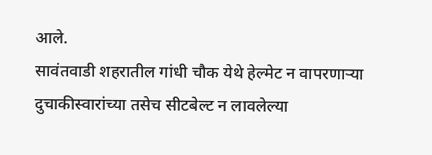आले.
सावंतवाडी शहरातील गांधी चौक येथे हेल्मेट न वापरणाऱ्या दुचाकीस्वारांच्या तसेच सीटबेल्ट न लावलेल्या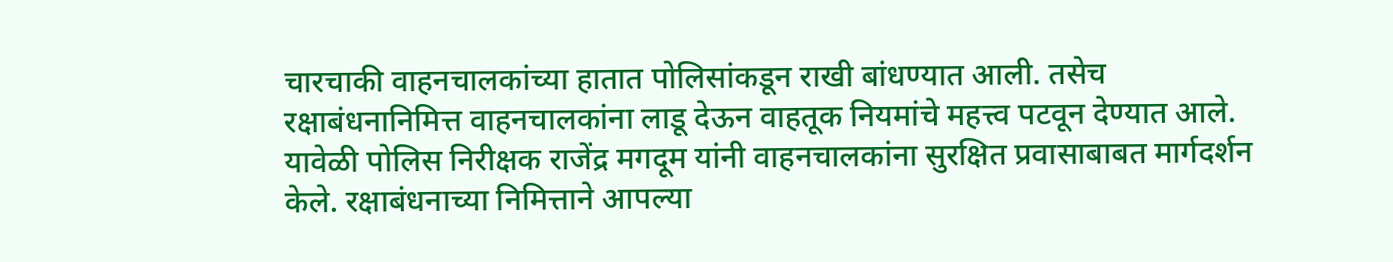चारचाकी वाहनचालकांच्या हातात पोलिसांकडून राखी बांधण्यात आली. तसेच रक्षाबंधनानिमित्त वाहनचालकांना लाडू देऊन वाहतूक नियमांचे महत्त्व पटवून देण्यात आले.
यावेळी पोलिस निरीक्षक राजेंद्र मगदूम यांनी वाहनचालकांना सुरक्षित प्रवासाबाबत मार्गदर्शन केले. रक्षाबंधनाच्या निमित्ताने आपल्या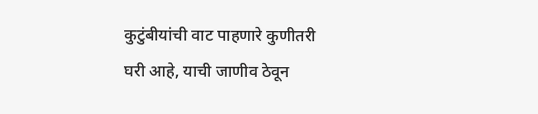कुटुंबीयांची वाट पाहणारे कुणीतरी घरी आहे, याची जाणीव ठेवून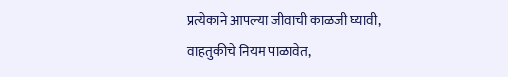प्रत्येकाने आपल्या जीवाची काळजी घ्यावी, वाहतुकीचे नियम पाळावेत,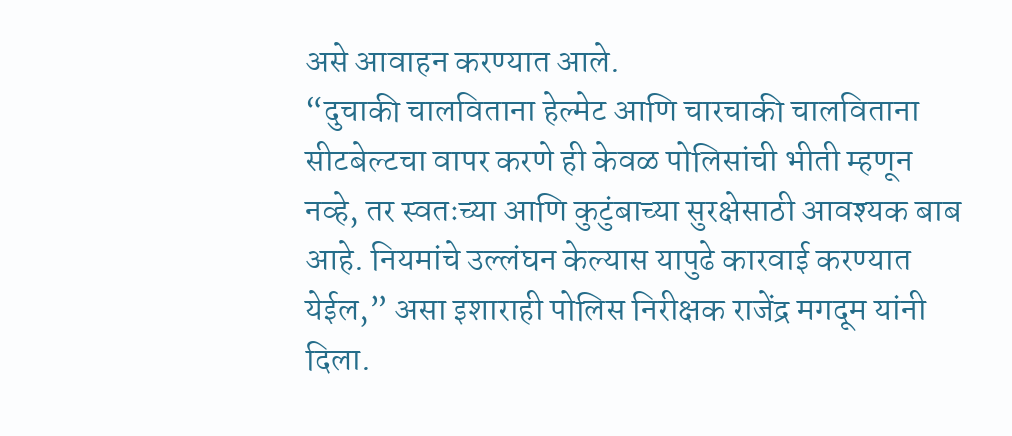असे आवाहन करण्यात आले.
“दुचाकी चालविताना हेल्मेट आणि चारचाकी चालविताना सीटबेल्टचा वापर करणे ही केवळ पोलिसांची भीती म्हणून नव्हे, तर स्वतःच्या आणि कुटुंबाच्या सुरक्षेसाठी आवश्यक बाब आहे. नियमांचे उल्लंघन केल्यास यापुढे कारवाई करण्यात येईल,” असा इशाराही पोलिस निरीक्षक राजेंद्र मगदूम यांनी दिला.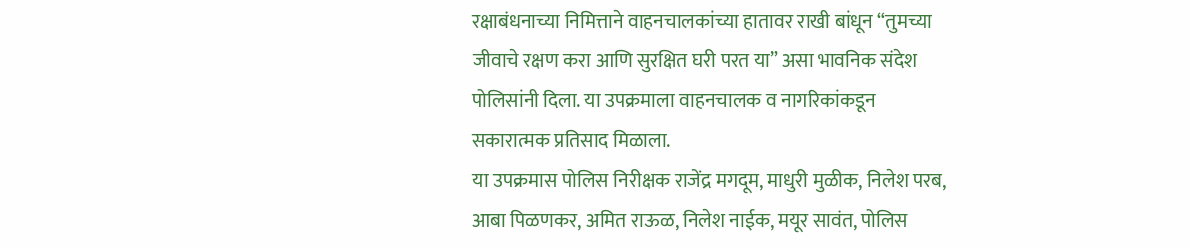रक्षाबंधनाच्या निमित्ताने वाहनचालकांच्या हातावर राखी बांधून “तुमच्या जीवाचे रक्षण करा आणि सुरक्षित घरी परत या” असा भावनिक संदेश पोलिसांनी दिला. या उपक्रमाला वाहनचालक व नागरिकांकडून सकारात्मक प्रतिसाद मिळाला.
या उपक्रमास पोलिस निरीक्षक राजेंद्र मगदूम, माधुरी मुळीक, निलेश परब, आबा पिळणकर, अमित राऊळ, निलेश नाईक, मयूर सावंत, पोलिस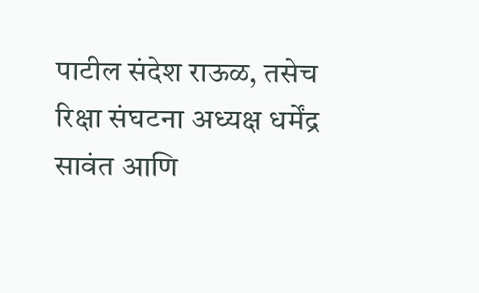पाटील संदेश राऊळ, तसेच रिक्षा संघटना अध्यक्ष धर्मेंद्र सावंत आणि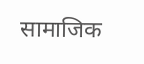सामाजिक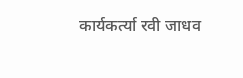कार्यकर्त्या रवी जाधव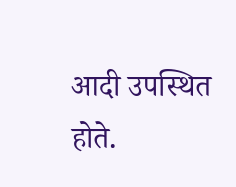आदी उपस्थित होते.